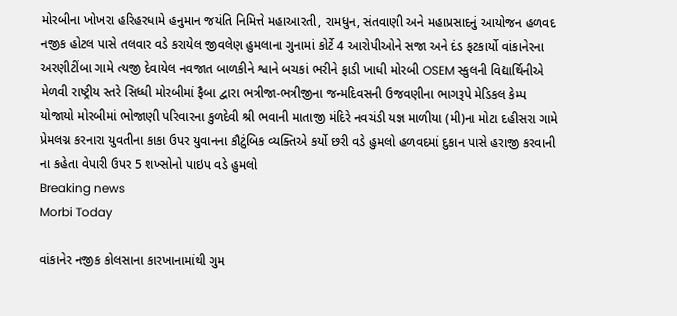મોરબીના ખોખરા હરિહરધામે હનુમાન જયંતિ નિમિત્તે મહાઆરતી, રામધુન, સંતવાણી અને મહાપ્રસાદનું આયોજન હળવદ નજીક હોટલ પાસે તલવાર વડે કરાયેલ જીવલેણ હુમલાના ગુનામાં કોર્ટે 4 આરોપીઓને સજા અને દંડ ફટકાર્યો વાંકાનેરના અરણીટીંબા ગામે ત્યજી દેવાયેલ નવજાત બાળકીને શ્વાને બચકાં ભરીને ફાડી ખાધી મોરબી OSEM સ્કુલની વિદ્યાર્થિનીએ મેળવી રાષ્ટ્રીય સ્તરે સિધ્ધી મોરબીમાં ફૈબા દ્વારા ભત્રીજા-ભત્રીજીના જન્મદિવસની ઉજવણીના ભાગરૂપે મેડિકલ કેમ્પ યોજાયો મોરબીમાં ભોજાણી પરિવારના કુળદેવી શ્રી ભવાની માતાજી મંદિરે નવચંડી યજ્ઞ માળીયા (મી)ના મોટા દહીસરા ગામે પ્રેમલગ્ન કરનારા યુવતીના કાકા ઉપર યુવાનના કૌટુંબિક વ્યક્તિએ કર્યો છરી વડે હુમલો હળવદમાં દુકાન પાસે હરાજી કરવાની ના કહેતા વેપારી ઉપર 5 શખ્સોનો પાઇપ વડે હુમલો
Breaking news
Morbi Today

વાંકાનેર નજીક કોલસાના કારખાનામાંથી ગુમ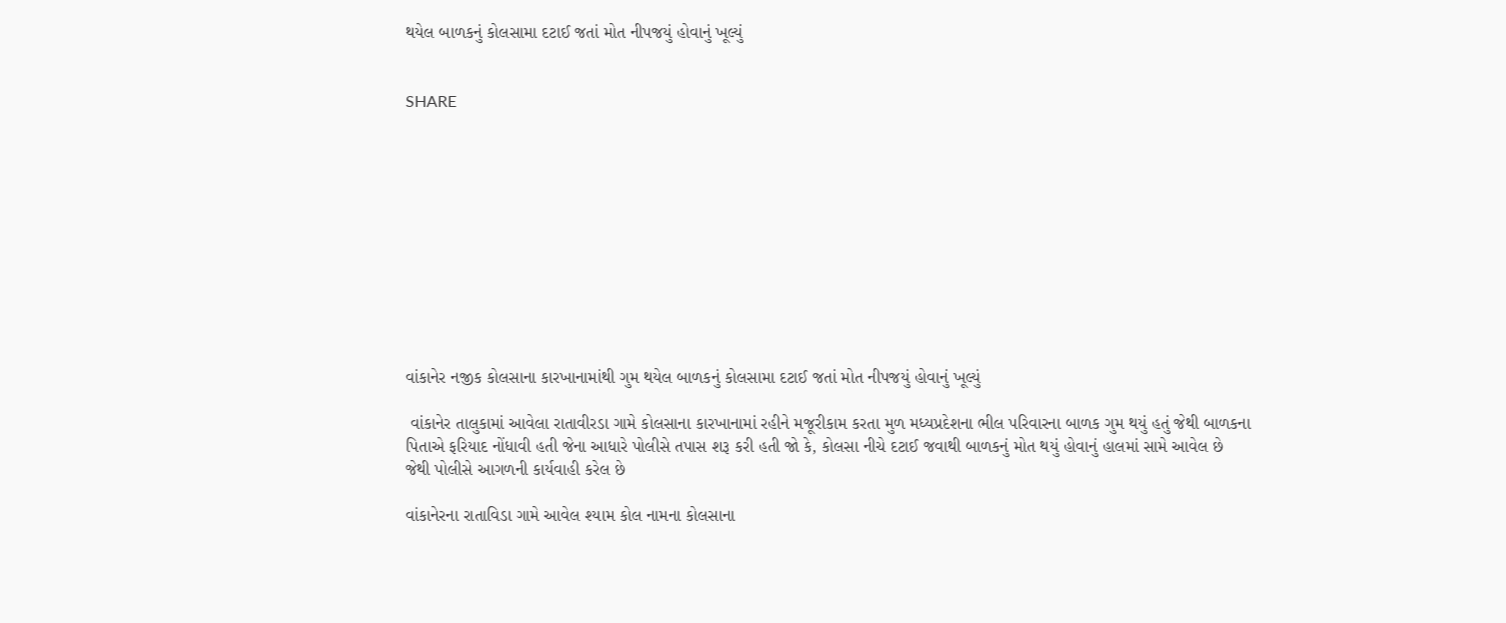થયેલ બાળકનું કોલસામા દટાઈ જતાં મોત નીપજયું હોવાનું ખૂલ્યું


SHARE











વાંકાનેર નજીક કોલસાના કારખાનામાંથી ગુમ થયેલ બાળકનું કોલસામા દટાઈ જતાં મોત નીપજયું હોવાનું ખૂલ્યું

 વાંકાનેર તાલુકામાં આવેલા રાતાવીરડા ગામે કોલસાના કારખાનામાં રહીને મજૂરીકામ કરતા મુળ મધ્યપ્રદેશના ભીલ પરિવારના બાળક ગુમ થયું હતું જેથી બાળકના પિતાએ ફરિયાદ નોંધાવી હતી જેના આધારે પોલીસે તપાસ શરૂ કરી હતી જો કે, કોલસા નીચે દટાઈ જવાથી બાળકનું મોત થયું હોવાનું હાલમાં સામે આવેલ છે જેથી પોલીસે આગળની કાર્યવાહી કરેલ છે

વાંકાનેરના રાતાવિડા ગામે આવેલ શ્યામ કોલ નામના કોલસાના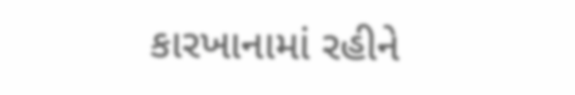કારખાનામાં રહીને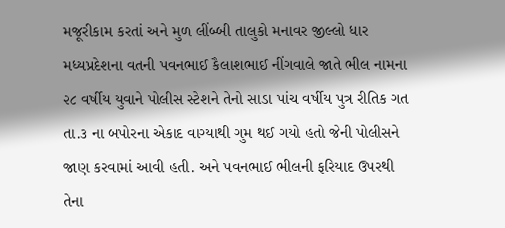મજૂરીકામ કરતાં અને મુળ લીંબ્બી તાલુકો મનાવર જીલ્લો ધાર મધ્યપ્રદેશના વતની પવનભાઈ કૈલાશભાઈ નીંગવાલે જાતે ભીલ નામના ૨૮ વર્ષીય યુવાને પોલીસ સ્ટેશને તેનો સાડા પાંચ વર્ષીય પુત્ર રીતિક ગત તા.૩ ના બપોરના એકાદ વાગ્યાથી ગુમ થઈ ગયો હતો જેની પોલીસને જાણ કરવામાં આવી હતી. અને પવનભાઈ ભીલની ફરિયાદ ઉપરથી તેના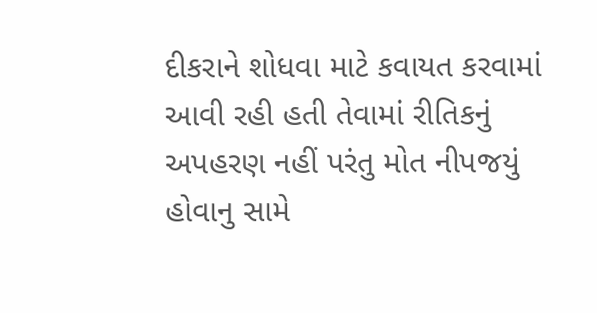દીકરાને શોધવા માટે કવાયત કરવામાં આવી રહી હતી તેવામાં રીતિકનું અપહરણ નહીં પરંતુ મોત નીપજયું હોવાનુ સામે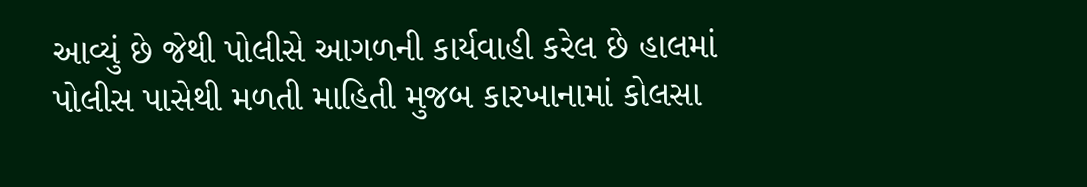આવ્યું છે જેથી પોલીસે આગળની કાર્યવાહી કરેલ છે હાલમાં પોલીસ પાસેથી મળતી માહિતી મુજબ કારખાનામાં કોલસા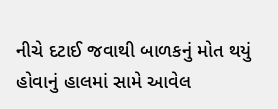નીચે દટાઈ જવાથી બાળકનું મોત થયું હોવાનું હાલમાં સામે આવેલ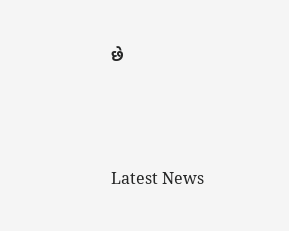છે






Latest News